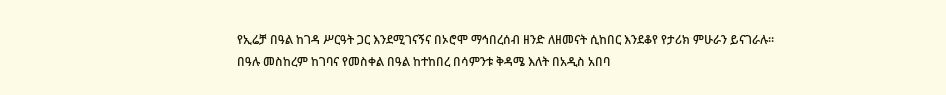የኢሬቻ በዓል ከገዳ ሥርዓት ጋር እንደሚገናኝና በኦሮሞ ማኅበረሰብ ዘንድ ለዘመናት ሲከበር እንደቆየ የታሪክ ምሁራን ይናገራሉ። በዓሉ መስከረም ከገባና የመስቀል በዓል ከተከበረ በሳምንቱ ቅዳሜ እለት በአዲስ አበባ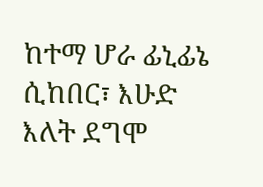ከተማ ሆራ ፊኒፊኔ ሲከበር፣ እሁድ እለት ደግሞ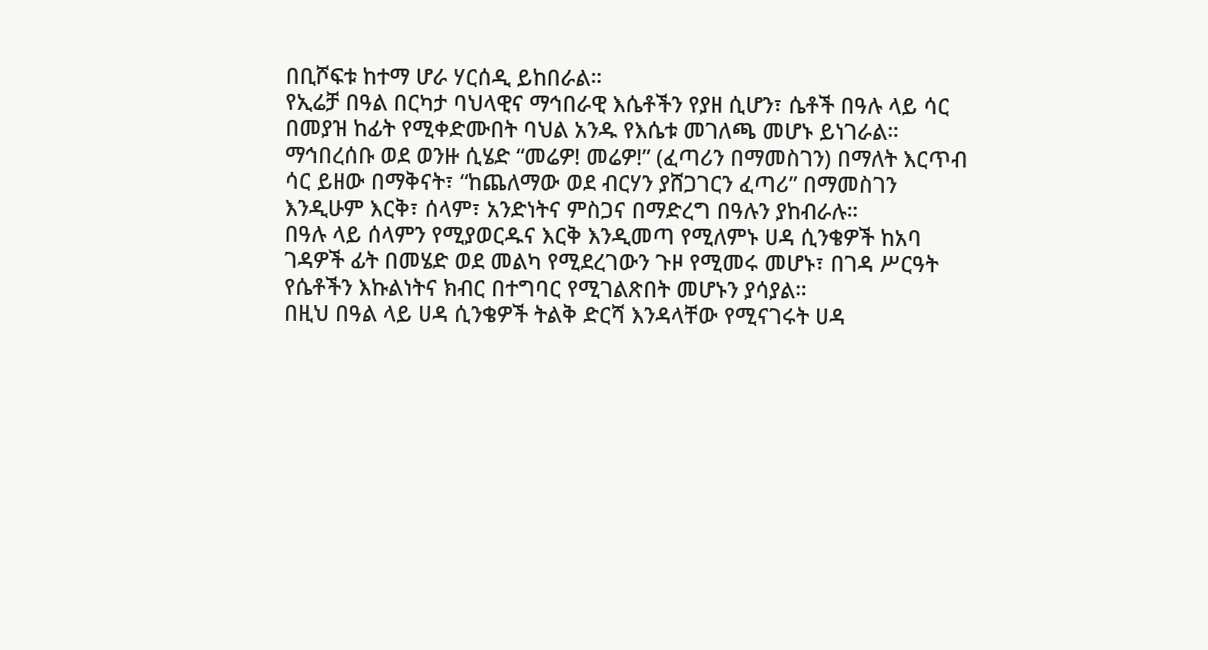በቢሾፍቱ ከተማ ሆራ ሃርሰዲ ይከበራል።
የኢሬቻ በዓል በርካታ ባህላዊና ማኅበራዊ እሴቶችን የያዘ ሲሆን፣ ሴቶች በዓሉ ላይ ሳር በመያዝ ከፊት የሚቀድሙበት ባህል አንዱ የእሴቱ መገለጫ መሆኑ ይነገራል። ማኅበረሰቡ ወደ ወንዙ ሲሄድ “መሬዎ! መሬዎ!” (ፈጣሪን በማመስገን) በማለት እርጥብ ሳር ይዘው በማቅናት፣ “ከጨለማው ወደ ብርሃን ያሸጋገርን ፈጣሪ” በማመስገን እንዲሁም እርቅ፣ ሰላም፣ አንድነትና ምስጋና በማድረግ በዓሉን ያከብራሉ።
በዓሉ ላይ ሰላምን የሚያወርዱና እርቅ እንዲመጣ የሚለምኑ ሀዳ ሲንቄዎች ከአባ ገዳዎች ፊት በመሄድ ወደ መልካ የሚደረገውን ጉዞ የሚመሩ መሆኑ፣ በገዳ ሥርዓት የሴቶችን እኩልነትና ክብር በተግባር የሚገልጽበት መሆኑን ያሳያል።
በዚህ በዓል ላይ ሀዳ ሲንቄዎች ትልቅ ድርሻ እንዳላቸው የሚናገሩት ሀዳ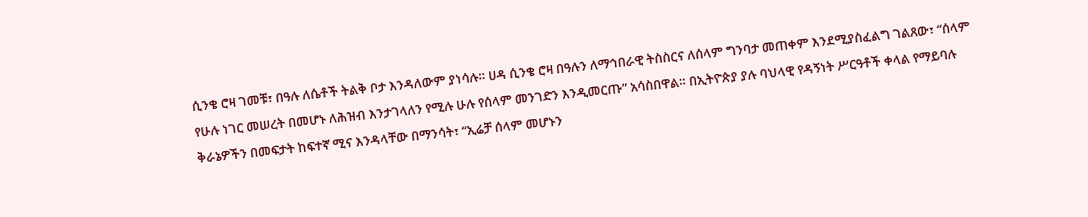ሲንቄ ሮዛ ገመቹ፣ በዓሉ ለሴቶች ትልቅ ቦታ እንዳለውም ያነሳሉ። ሀዳ ሲንቄ ሮዛ በዓሉን ለማኅበራዊ ትስስርና ለሰላም ግንባታ መጠቀም እንደሚያስፈልግ ገልጸው፣ “ሰላም የሁሉ ነገር መሠረት በመሆኑ ለሕዝብ እንታገላለን የሚሉ ሁሉ የሰላም መንገድን እንዲመርጡ” አሳስበዋል። በኢትዮጵያ ያሉ ባህላዊ የዳኝነት ሥርዓቶች ቀላል የማይባሉ ቅራኔዎችን በመፍታት ከፍተኛ ሚና እንዳላቸው በማንሳት፣ “ኢሬቻ ሰላም መሆኑን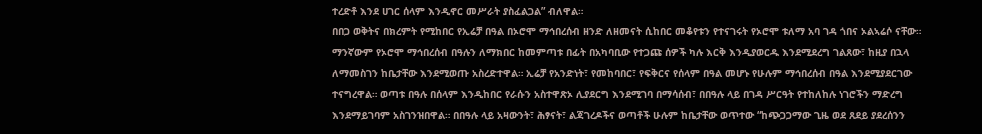ተረድቶ እንደ ሀገር ሰላም እንዲኖር መሥራት ያስፈልጋል” ብለዋል።
በበጋ ወቅትና በክረምት የሚከበር የኢሬቻ በዓል በኦሮሞ ማኅበረሰብ ዘንድ ለዘመናት ሲከበር መቆየቱን የተናገሩት የኦሮሞ ቱለማ አባ ገዳ ጎበና ኦልኣሬሶ ናቸው። ማንኛውም የኦሮሞ ማኅበረሰብ በዓሉን ለማክበር ከመምጣቱ በፊት በአካባቢው የተጋጩ ሰዎች ካሉ እርቅ እንዲያወርዱ እንደሚደረግ ገልጸው፣ ከዚያ በኋላ ለማመስገን ከቤታቸው እንደሚወጡ አስረድተዋል። ኢሬቻ የአንድነት፣ የመከባበር፣ የፍቅርና የሰላም በዓል መሆኑ የሁሉም ማኅበረሰብ በዓል እንደሚያደርገው ተናግረዋል። ወጣቱ በዓሉ በሰላም እንዲከበር የራሱን አስተዋጽኦ ሊያደርግ እንደሚገባ በማሳሰብ፣ በበዓሉ ላይ በገዳ ሥርዓት የተከለከሉ ነገሮችን ማድረግ እንደማይገባም አስገንዝበዋል። በበዓሉ ላይ አዛውንት፣ ሕፃናት፣ ልጃገረዶችና ወጣቶች ሁሉም ከቤታቸው ወጥተው “ከጭጋጋማው ጊዜ ወደ ጸደይ ያደረሰንን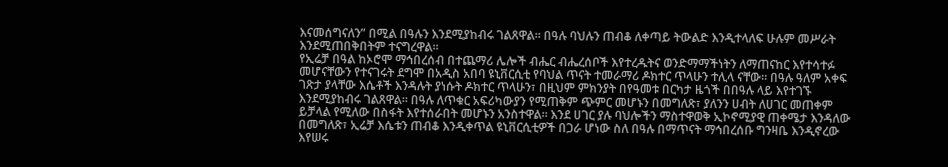እናመሰግናለን” በሚል በዓሉን እንደሚያከብሩ ገልጸዋል። በዓሉ ባህሉን ጠብቆ ለቀጣይ ትውልድ እንዲተላለፍ ሁሉም መሥራት እንደሚጠበቅበትም ተናግረዋል።
የኢሬቻ በዓል ከኦሮሞ ማኅበረሰብ በተጨማሪ ሌሎች ብሔር ብሔረሰቦች እየተረዱትና ወንድማማችነትን ለማጠናከር እየተሳተፉ መሆናቸውን የተናገሩት ደግሞ በአዲስ አበባ ዩኒቨርሲቲ የባህል ጥናት ተመራማሪ ዶክተር ጥላሁን ተሊላ ናቸው። በዓሉ ዓለም አቀፍ ገጽታ ያላቸው እሴቶች እንዳሉት ያነሱት ዶክተር ጥላሁን፣ በዚህም ምክንያት በየዓመቱ በርካታ ዜጎች በበዓሉ ላይ እየተገኙ እንደሚያከብሩ ገልጸዋል። በዓሉ ለጥቁር አፍሪካውያን የሚጠቅም ጭምር መሆኑን በመግለጽ፣ ያለንን ሀብት ለሀገር መጠቀም ይቻላል የሚለው በስፋት እየተሰራበት መሆኑን አንስተዋል። እንደ ሀገር ያሉ ባህሎችን ማስተዋወቅ ኢኮኖሚያዊ ጠቀሜታ እንዳለው በመግለጽ፣ ኢሬቻ እሴቱን ጠብቆ እንዲቀጥል ዩኒቨርሲቲዎች በጋራ ሆነው ስለ በዓሉ በማጥናት ማኅበረሰቡ ግንዛቤ እንዲኖረው እየሠሩ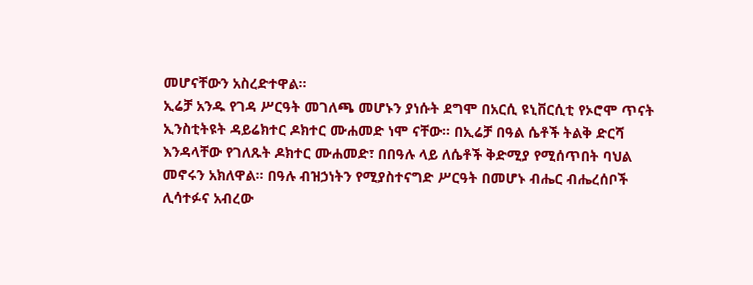መሆናቸውን አስረድተዋል።
ኢሬቻ አንዱ የገዳ ሥርዓት መገለጫ መሆኑን ያነሱት ደግሞ በአርሲ ዩኒቨርሲቲ የኦሮሞ ጥናት ኢንስቲትዩት ዳይሬክተር ዶክተር ሙሐመድ ነሞ ናቸው። በኢሬቻ በዓል ሴቶች ትልቅ ድርሻ እንዳላቸው የገለጹት ዶክተር ሙሐመድ፣ በበዓሉ ላይ ለሴቶች ቅድሚያ የሚሰጥበት ባህል መኖሩን አክለዋል። በዓሉ ብዝኃነትን የሚያስተናግድ ሥርዓት በመሆኑ ብሔር ብሔረሰቦች ሊሳተፉና አብረው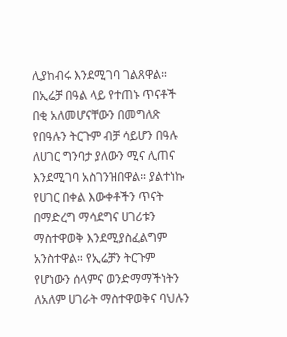ሊያከብሩ እንደሚገባ ገልጸዋል። በኢሬቻ በዓል ላይ የተጠኑ ጥናቶች በቂ አለመሆናቸውን በመግለጽ የበዓሉን ትርጉም ብቻ ሳይሆን በዓሉ ለሀገር ግንባታ ያለውን ሚና ሊጠና እንደሚገባ አስገንዝበዋል። ያልተነኩ የሀገር በቀል እውቀቶችን ጥናት በማድረግ ማሳደግና ሀገሪቱን ማስተዋወቅ እንደሚያስፈልግም አንስተዋል። የኢሬቻን ትርጉም የሆነውን ሰላምና ወንድማማችነትን ለአለም ሀገራት ማስተዋወቅና ባህሉን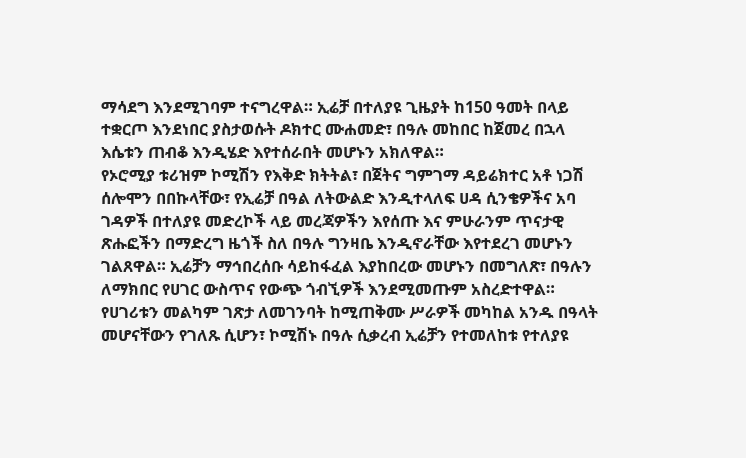ማሳደግ እንደሚገባም ተናግረዋል። ኢሬቻ በተለያዩ ጊዜያት ከ150 ዓመት በላይ ተቋርጦ እንደነበር ያስታወሱት ዶክተር ሙሐመድ፣ በዓሉ መከበር ከጀመረ በኋላ እሴቱን ጠብቆ እንዲሄድ እየተሰራበት መሆኑን አክለዋል።
የኦሮሚያ ቱሪዝም ኮሚሽን የእቅድ ክትትል፣ በጀትና ግምገማ ዳይሬክተር አቶ ነጋሽ ሰሎሞን በበኩላቸው፣ የኢሬቻ በዓል ለትውልድ እንዲተላለፍ ሀዳ ሲንቄዎችና አባ ገዳዎች በተለያዩ መድረኮች ላይ መረጃዎችን እየሰጡ እና ምሁራንም ጥናታዊ ጽሑፎችን በማድረግ ዜጎች ስለ በዓሉ ግንዛቤ እንዲኖራቸው እየተደረገ መሆኑን ገልጸዋል። ኢሬቻን ማኅበረሰቡ ሳይከፋፈል እያከበረው መሆኑን በመግለጽ፣ በዓሉን ለማክበር የሀገር ውስጥና የውጭ ጎብኚዎች እንደሚመጡም አስረድተዋል። የሀገሪቱን መልካም ገጽታ ለመገንባት ከሚጠቅሙ ሥራዎች መካከል አንዱ በዓላት መሆናቸውን የገለጹ ሲሆን፣ ኮሚሽኑ በዓሉ ሲቃረብ ኢሬቻን የተመለከቱ የተለያዩ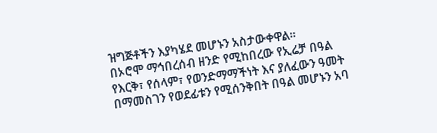ዝግጅቶችን እያካሄደ መሆኑን አስታውቀዋል።
በኦሮሞ ማኅበረሰብ ዘንድ የሚከበረው የኢሬቻ በዓል የእርቅ፣ የሰላም፣ የወንድማማችነት እና ያለፈውን ዓመት በማመስገን የወደፊቱን የሚሰንቅበት በዓል መሆኑን አባ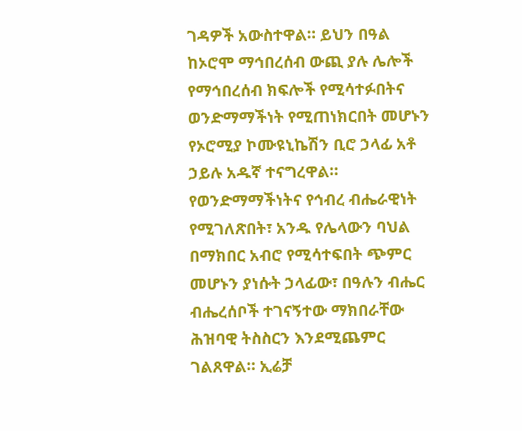ገዳዎች አውስተዋል። ይህን በዓል ከኦሮሞ ማኅበረሰብ ውጪ ያሉ ሌሎች የማኅበረሰብ ክፍሎች የሚሳተፉበትና ወንድማማችነት የሚጠነክርበት መሆኑን የኦሮሚያ ኮሙዩኒኬሽን ቢሮ ኃላፊ አቶ ኃይሉ አዱኛ ተናግረዋል። የወንድማማችነትና የኅብረ ብሔራዊነት የሚገለጽበት፣ አንዱ የሌላውን ባህል በማክበር አብሮ የሚሳተፍበት ጭምር መሆኑን ያነሱት ኃላፊው፣ በዓሉን ብሔር ብሔረሰቦች ተገናኝተው ማክበራቸው ሕዝባዊ ትስስርን እንደሚጨምር ገልጸዋል። ኢሬቻ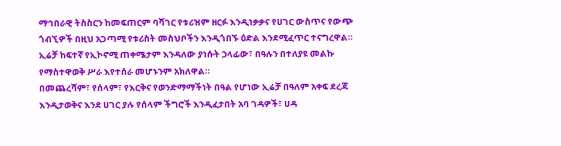ማኅበራዊ ትስስርን ከመፍጠርም ባሻገር የቱሪዝም ዘርፉ እንዲነቃቃና የሀገር ውስጥና የውጭ ጎብኚዎች በዚህ አጋጣሚ የቱሪስት መስህቦችን እንዲጎበኙ ዕድል እንደሚፈጥር ተናግረዋል። ኢሬቻ ከፍተኛ የኢኮኖሚ ጠቀሜታም እንዳለው ያነሱት ኃላፊው፣ በዓሉን በተለያዩ መልኩ የማስተዋወቅ ሥራ እየተሰራ መሆኑንም አክለዋል።
በመጨረሻም፣ የሰላም፣ የእርቅና የወንድማማችነት በዓል የሆነው ኢሬቻ በዓለም አቀፍ ደረጃ እንዲታወቅና እንደ ሀገር ያሉ የሰላም ችግሮች እንዲፈታበት አባ ገዳዎች፣ ሀዳ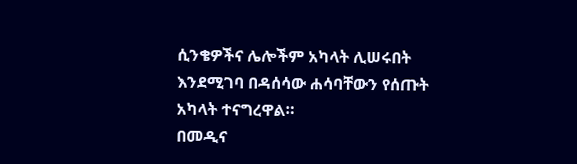ሲንቄዎችና ሌሎችም አካላት ሊሠሩበት እንደሚገባ በዳሰሳው ሐሳባቸውን የሰጡት አካላት ተናግረዋል።
በመዲና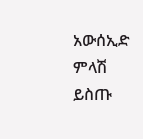አውሰኢድ
ምላሽ ይስጡ